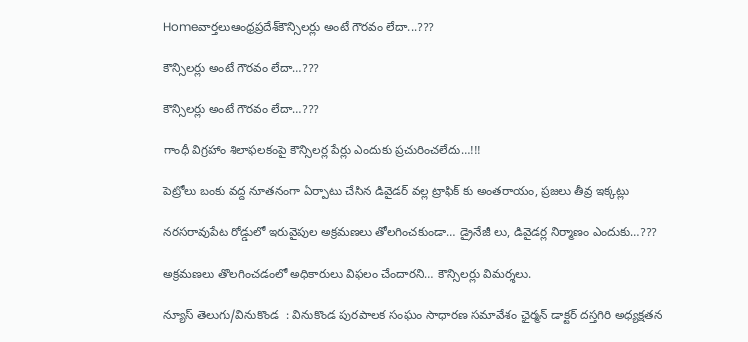Homeవార్తలుఆంధ్రప్రదేశ్‌కౌన్సిలర్లు అంటే గౌరవం లేదా...???

కౌన్సిలర్లు అంటే గౌరవం లేదా…???

కౌన్సిలర్లు అంటే గౌరవం లేదా…???

గాంధీ విగ్రహాం శిలాఫలకంపై కౌన్సిలర్ల పేర్లు ఎందుకు ప్రచురించలేదు…!!!

పెట్రోలు బంకు వద్ద నూతనంగా ఏర్పాటు చేసిన డివైడర్ వల్ల ట్రాఫిక్ కు అంతరాయం, ప్రజలు తీవ్ర ఇక్కట్లు

నరసరావుపేట రోడ్డులో ఇరువైపుల అక్రమణలు తోలగించకుండా… డ్రైనేజీ లు, డివైడర్ల నిర్మాణం ఎందుకు…???

అక్రమణలు తొలగించడంలో అధికారులు విఫలం చేందారని… కౌన్సిలర్లు విమర్శలు.

న్యూస్ తెలుగు/వినుకొండ  : వినుకొండ పురపాలక సంఘం సాధారణ సమావేశం ఛైర్మన్ డాక్టర్ దస్తగిరి అధ్యక్షతన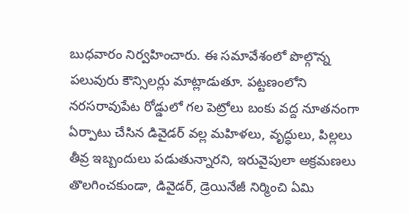బుధవారం నిర్వహించారు. ఈ సమావేశంలో పొల్గొన్న పలువురు కౌన్సిలర్లు మాట్లాడుతూ. పట్టణంలోని నరసరావుపేట రోడ్డులో గల పెట్రోలు బంకు వద్ద నూతనంగా ఏర్పాటు చేసిన డివైడర్ వల్ల మహిళలు, వృద్ధులు, పిల్లలు తీవ్ర ఇబ్బందులు పడుతున్నారని, ఇరువైపులా అక్రమణలు తొలగించకుండా, డివైడర్, డ్రెయినేజీ నిర్మించి ఏమి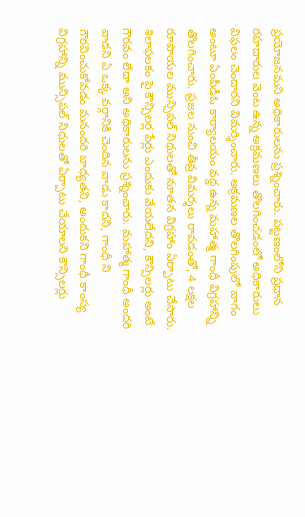ప్రయోజనమని అధికారులను ప్రశ్నించారు. పట్టణంలోని ప్రధాన రహదారుల వెంట ఉన్న అక్రమణలు తొలగించడంలో అధికారులు విఫలం చెందారని విమర్శించారు. అక్రమణల తొలగింపులో బాగం అంటూ ఏంపీడీఓ కార్యాలయం వద్ద ఉన్న మహాత్మ గాంధీ విగ్రహాన్ని తొలగించారు. ప్రజల నుంచి తీవ్ర విమర్శలు రావడంతో, 4 లక్షల రూపాయల మున్సిపల్ నిధులతో నూతన విగ్రహాం ఏర్పాటు చేసారు. శిలాఫలకం పై కౌన్సిలర్ల పేర్లు ఎందుకు వేయలేదని, కౌన్సిలర్లు అంటే గౌరవం లేదా అని అధికారులను ప్రశ్నించారు. మహాత్మ గాంధీ అందరి వాడని ఏ ఒక్క వర్గానికి చెందిన వాడు కాదని, గాంధీ ని గౌరవించుకోవడం మనందరి బాధ్యతని, అందుకని గాంధీ కాంస్య విగ్రహాన్ని మున్సిపల్ నిధులతో ఏర్పాటు చేయాలని కౌన్సిలర్లు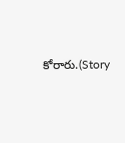కోరారు.(Story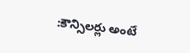:కౌన్సిలర్లు అంటే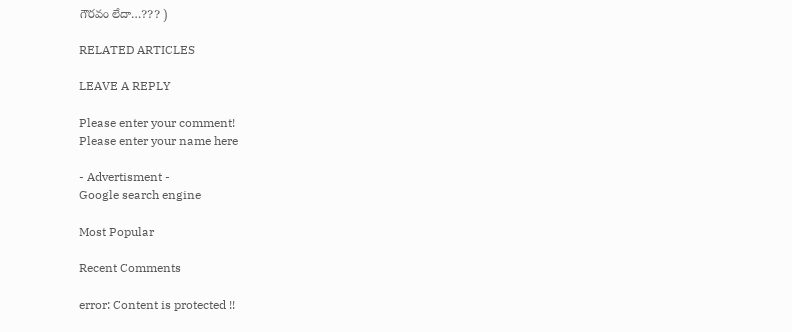గౌరవం లేదా…??? )

RELATED ARTICLES

LEAVE A REPLY

Please enter your comment!
Please enter your name here

- Advertisment -
Google search engine

Most Popular

Recent Comments

error: Content is protected !!